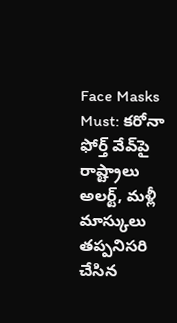Face Masks Must: కరోనా ఫోర్త్ వేవ్‌పై రాష్ట్రాలు అలర్ట్, మళ్లీ మాస్కులు తప్పనిసరి చేసిన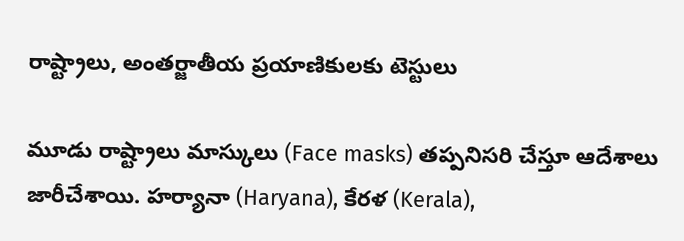రాష్ట్రాలు, అంతర్జాతీయ ప్రయాణికులకు టెస్టులు

మూడు రాష్ట్రాలు మాస్కులు (Face masks) తప్పనిసరి చేస్తూ ఆదేశాలు జారీచేశాయి. హర్యానా (Haryana), కేరళ (Kerala),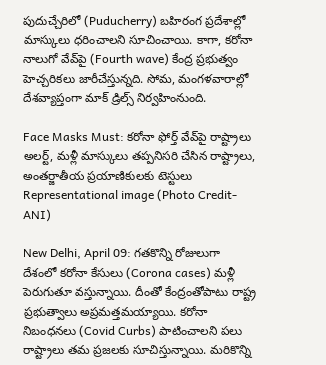పుదుచ్చేరిలో (Puducherry) బహిరంగ ప్రదేశాల్లో మాస్కులు ధరించాలని సూచించాయి. కాగా, కరోనా నాలుగో వేవ్‌పై (Fourth wave) కేంద్ర ప్రభుత్వం హెచ్చరికలు జారీచేస్తున్నది. సోమ, మంగళవారాల్లో దేశవ్యాప్తంగా మాక్‌ డ్రిల్స్‌ నిర్వహింనుంది.

Face Masks Must: కరోనా ఫోర్త్ వేవ్‌పై రాష్ట్రాలు అలర్ట్, మళ్లీ మాస్కులు తప్పనిసరి చేసిన రాష్ట్రాలు, అంతర్జాతీయ ప్రయాణికులకు టెస్టులు
Representational image (Photo Credit- ANI)

New Delhi, April 09: గతకొన్ని రోజులుగా దేశంలో కరోనా కేసులు (Corona cases) మళ్లీ పెరుగుతూ వస్తున్నాయి. దీంతో కేంద్రంతోపాటు రాష్ట్ర ప్రభుత్వాలు అప్రమత్తమయ్యాయి. కరోనా నిబంధనలు (Covid Curbs) పాటించాలని పలు రాష్ట్రాలు తమ ప్రజలకు సూచిస్తున్నాయి. మరికొన్ని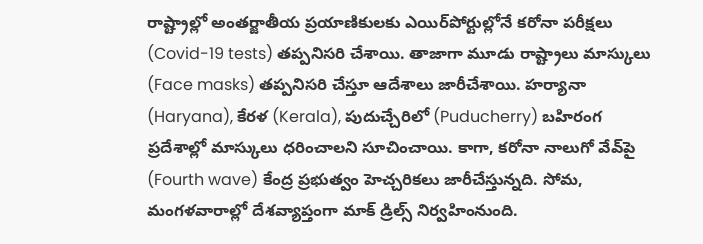రాష్ట్రాల్లో అంతర్జాతీయ ప్రయాణికులకు ఎయిర్‌పోర్టుల్లోనే కరోనా పరీక్షలు (Covid-19 tests) తప్పనిసరి చేశాయి. తాజాగా మూడు రాష్ట్రాలు మాస్కులు (Face masks) తప్పనిసరి చేస్తూ ఆదేశాలు జారీచేశాయి. హర్యానా (Haryana), కేరళ (Kerala), పుదుచ్చేరిలో (Puducherry) బహిరంగ ప్రదేశాల్లో మాస్కులు ధరించాలని సూచించాయి. కాగా, కరోనా నాలుగో వేవ్‌పై (Fourth wave) కేంద్ర ప్రభుత్వం హెచ్చరికలు జారీచేస్తున్నది. సోమ, మంగళవారాల్లో దేశవ్యాప్తంగా మాక్‌ డ్రిల్స్‌ నిర్వహింనుంది.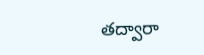తద్వారా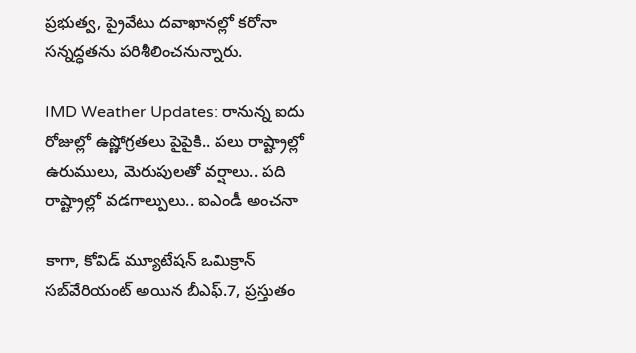ప్రభుత్వ, ప్రైవేటు దవాఖానల్లో కరోనా సన్నద్ధతను పరిశీలించనున్నారు.

IMD Weather Updates: రానున్న ఐదు రోజుల్లో ఉష్ణోగ్రతలు పైపైకి.. పలు రాష్ట్రాల్లో ఉరుములు, మెరుపులతో వర్షాలు.. పది రాష్ట్రాల్లో వడగాల్పులు.. ఐఎండీ అంచనా

కాగా, కోవిడ్‌ మ్యూటేషన్‌ ఒమిక్రాన్‌ సబ్‌వేరియంట్‌ అయిన బీఎఫ్‌.7, ప్రస్తుతం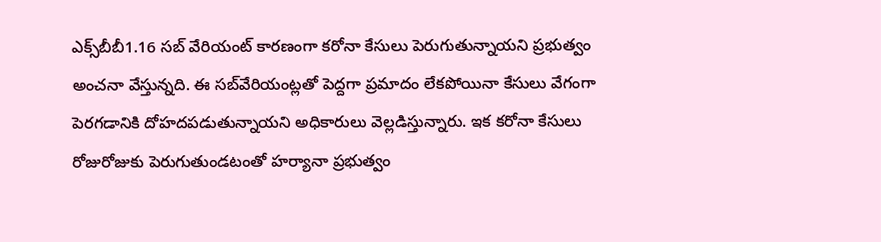ఎక్స్‌బీబీ1.16 సబ్‌ వేరియంట్‌ కారణంగా కరోనా కేసులు పెరుగుతున్నాయని ప్రభుత్వం అంచనా వేస్తున్నది. ఈ సబ్‌వేరియంట్లతో పెద్దగా ప్రమాదం లేకపోయినా కేసులు వేగంగా పెరగడానికి దోహదపడుతున్నాయని అధికారులు వెల్లడిస్తున్నారు. ఇక కరోనా కేసులు రోజురోజుకు పెరుగుతుండటంతో హర్యానా ప్రభుత్వం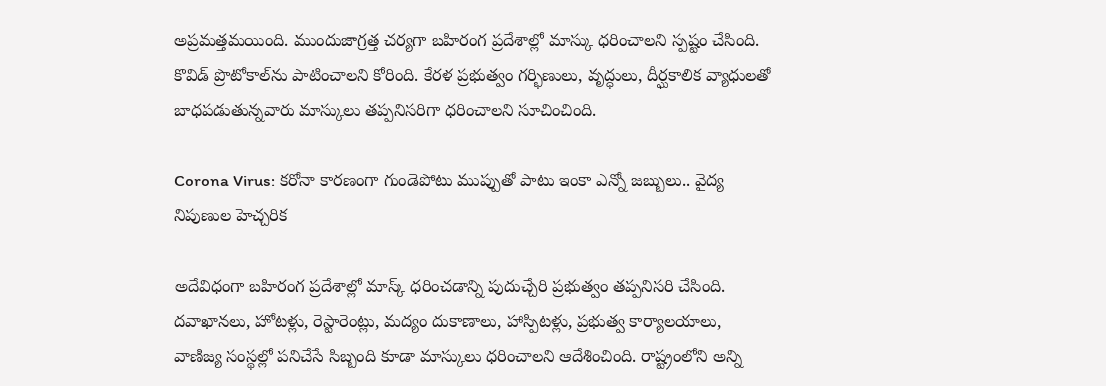అప్రమత్తమయింది. ముందుజాగ్రత్త చర్యగా బహిరంగ ప్రదేశాల్లో మాస్కు ధరించాలని స్పష్టం చేసింది. కొవిడ్‌ ప్రొటోకాల్‌ను పాటించాలని కోరింది. కేరళ ప్రభుత్వం గర్భిణులు, వృద్ధులు, దీర్ఘకాలిక వ్యాధులతో బాధపడుతున్నవారు మాస్కులు తప్పనిసరిగా ధరించాలని సూచించింది.

Corona Virus: కరోనా కారణంగా గుండెపోటు ముప్పుతో పాటు ఇంకా ఎన్నో జబ్బులు.. వైద్య నిపుణుల హెచ్చరిక

అదేవిధంగా బహిరంగ ప్రదేశాల్లో మాస్క్‌ ధరించడాన్ని పుదుచ్చేరి ప్రభుత్వం తప్పనిసరి చేసింది. దవాఖానలు, హోటళ్లు, రెస్టారెంట్లు, మద్యం దుకాణాలు, హాస్పిటళ్లు, ప్రభుత్వ కార్యాలయాలు, వాణిజ్య సంస్థల్లో పనిచేసే సిబ్బంది కూడా మాస్కులు ధరించాలని ఆదేశించింది. రాష్ట్రంలోని అన్ని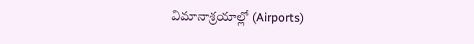విమానాశ్రయాల్లో (Airports)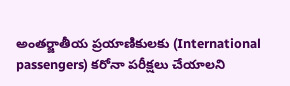అంతర్జాతీయ ప్రయాణికులకు (International passengers) కరోనా పరీక్షలు చేయాలని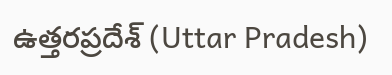ఉత్తరప్రదేశ్‌ (Uttar Pradesh)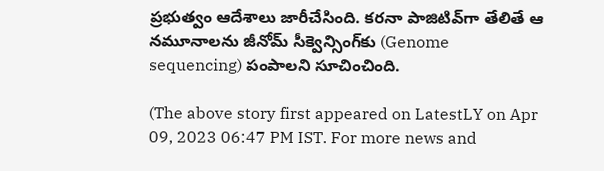ప్రభుత్వం ఆదేశాలు జారీచేసింది. కరనా పాజిటివ్‌గా తేలితే ఆ నమూనాలను జీనోమ్‌ సీక్వెన్సింగ్‌కు (Genome sequencing) పంపాలని సూచించింది.

(The above story first appeared on LatestLY on Apr 09, 2023 06:47 PM IST. For more news and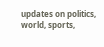updates on politics, world, sports,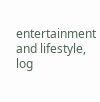entertainment and lifestyle, log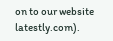on to our website latestly.com).